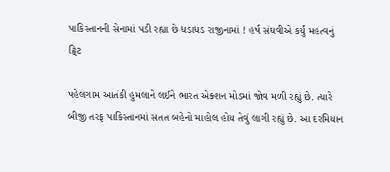પાકિસ્તાનની સેનામાં પડી રહ્યા છે ધડાધડ રાજીનામાં ! હર્ષ સંઘવીએ કર્યું મહત્વનું ટ્વિટ

પહેલગામ આતંકી હુમલાને લઈને ભારત એક્શન મોડમાં જોવ મળી રહ્યું છે. ત્યારે બીજી તરફ પાકિસ્તાનમાં સતત બહેનો માહોલ હોય તેવું લાગી રહ્યું છે. આ દરમિયાન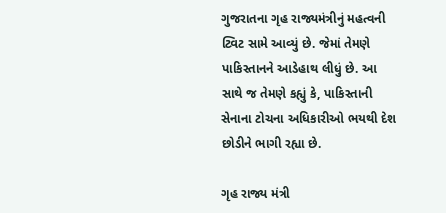ગુજરાતના ગૃહ રાજ્યમંત્રીનું મહત્વની ટ્વિટ સામે આવ્યું છે. જેમાં તેમણે પાકિસ્તાનને આડેહાથ લીધું છે. આ સાથે જ તેમણે કહ્યું કે, પાકિસ્તાની સેનાના ટોચના અધિકારીઓ ભયથી દેશ છોડીને ભાગી રહ્યા છે.

ગૃહ રાજ્ય મંત્રી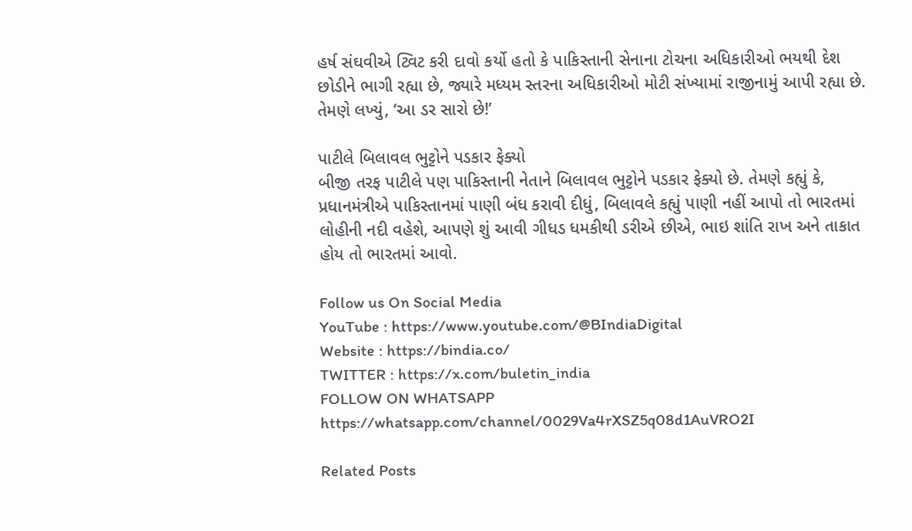હર્ષ સંઘવીએ ટ્વિટ કરી દાવો કર્યો હતો કે પાકિસ્તાની સેનાના ટોચના અધિકારીઓ ભયથી દેશ છોડીને ભાગી રહ્યા છે, જ્યારે મધ્યમ સ્તરના અધિકારીઓ મોટી સંખ્યામાં રાજીનામું આપી રહ્યા છે. તેમણે લખ્યું, ‘આ ડર સારો છે!’

પાટીલે બિલાવલ ભુટ્ટોને પડકાર ફેક્યો
બીજી તરફ પાટીલે પણ પાકિસ્તાની નેતાને બિલાવલ ભુટ્ટોને પડકાર ફેક્યો છે. તેમણે કહ્યું કે, પ્રધાનમંત્રીએ પાકિસ્તાનમાં પાણી બંધ કરાવી દીધું, બિલાવલે કહ્યું પાણી નહીં આપો તો ભારતમાં લોહીની નદી વહેશે, આપણે શું આવી ગીધડ ધમકીથી ડરીએ છીએ, ભાઇ શાંતિ રાખ અને તાકાત હોય તો ભારતમાં આવો.

Follow us On Social Media
YouTube : https://www.youtube.com/@BIndiaDigital
Website : https://bindia.co/
TWITTER : https://x.com/buletin_india
FOLLOW ON WHATSAPP  https://whatsapp.com/channel/0029Va4rXSZ5q08d1AuVRO2I

Related Posts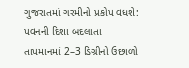ગુજરાતમાં ગરમીનો પ્રકોપ વધશે: પવનની દિશા બદલાતા તાપમાનમાં 2–3 ડિગ્રીનો ઉછાળો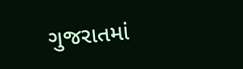ગુજરાતમાં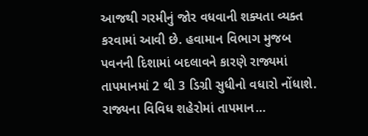આજથી ગરમીનું જોર વધવાની શક્યતા વ્યક્ત કરવામાં આવી છે. હવામાન વિભાગ મુજબ પવનની દિશામાં બદલાવને કારણે રાજ્યમાં તાપમાનમાં 2 થી 3 ડિગ્રી સુધીનો વધારો નોંધાશે. રાજ્યના વિવિધ શહેરોમાં તાપમાન…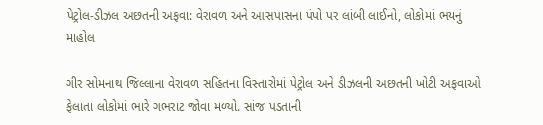પેટ્રોલ-ડીઝલ અછતની અફવા: વેરાવળ અને આસપાસના પંપો પર લાંબી લાઈનો, લોકોમાં ભયનું માહોલ

ગીર સોમનાથ જિલ્લાના વેરાવળ સહિતના વિસ્તારોમાં પેટ્રોલ અને ડીઝલની અછતની ખોટી અફવાઓ ફેલાતા લોકોમાં ભારે ગભરાટ જોવા મળ્યો. સાંજ પડતાની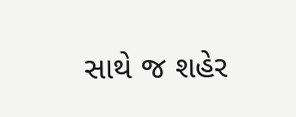સાથે જ શહેર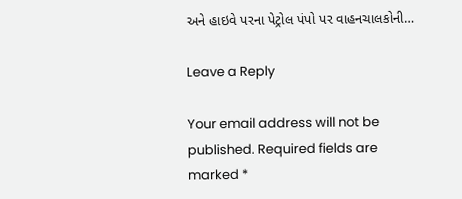અને હાઇવે પરના પેટ્રોલ પંપો પર વાહનચાલકોની…

Leave a Reply

Your email address will not be published. Required fields are marked *